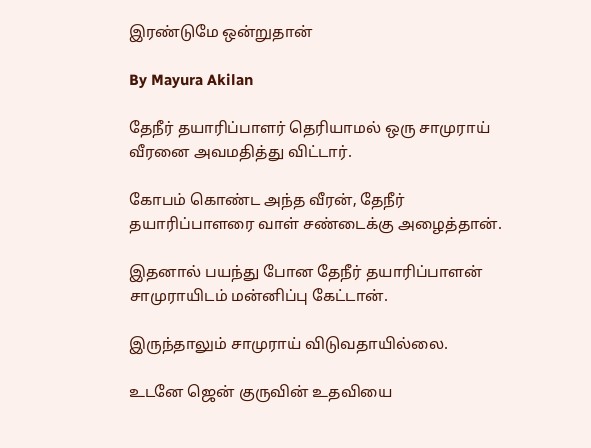இரண்டுமே ஒன்றுதான்

By Mayura Akilan

தேநீர் தயாரிப்பாளர் தெரியாமல் ஒரு சாமுராய் வீரனை அவமதித்து விட்டார்.

கோபம் கொண்ட அந்த வீரன், தேநீர் தயாரிப்பாளரை வாள் சண்டைக்கு அழைத்தான்.

இதனால் பயந்து போன தேநீர் தயாரிப்பாளன் சாமுராயிடம் மன்னிப்பு கேட்டான்.

இருந்தாலும் சாமுராய் விடுவதாயில்லை.

உடனே ஜென் குருவின் உதவியை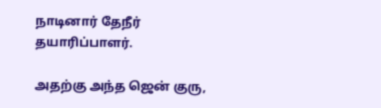நாடினார் தேநீர் தயாரிப்பாளர்.

அதற்கு அந்த ஜென் குரு,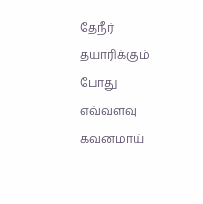தேநீர் தயாரிக்கும் போது எவ்வளவு கவனமாய்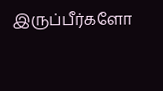இருப்பீர்களோ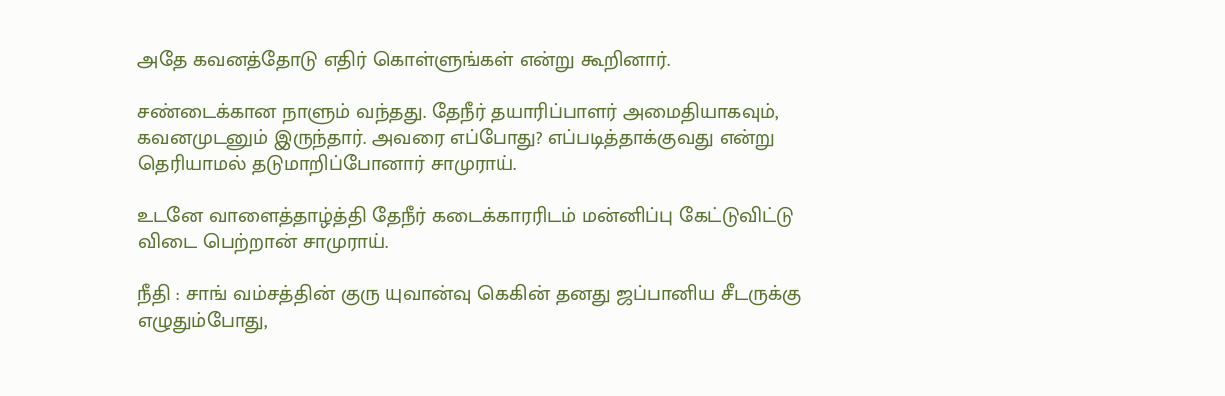அதே கவனத்தோடு எதிர் கொள்ளுங்கள் என்று கூறினார்.

சண்டைக்கான நாளும் வந்தது. தேநீர் தயாரிப்பாளர் அமைதியாகவும், கவனமுடனும் இருந்தார். அவரை எப்போது? எப்படித்தாக்குவது என்று தெரியாமல் தடுமாறிப்போனார் சாமுராய்.

உடனே வாளைத்தாழ்த்தி தேநீர் கடைக்காரரிடம் மன்னிப்பு கேட்டுவிட்டு விடை பெற்றான் சாமுராய்.

நீதி : சாங் வம்சத்தின் குரு யுவான்வு கெகின் தனது ஜப்பானிய சீடருக்கு எழுதும்போது,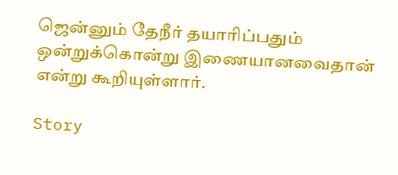ஜென்னும் தேநீர் தயாரிப்பதும் ஒன்றுக்கொன்று இணையானவைதான் என்று கூறியுள்ளார்.

Story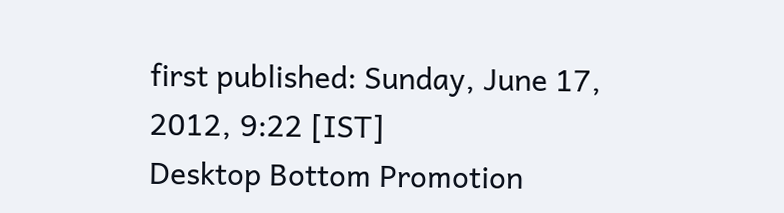first published: Sunday, June 17, 2012, 9:22 [IST]
Desktop Bottom Promotion